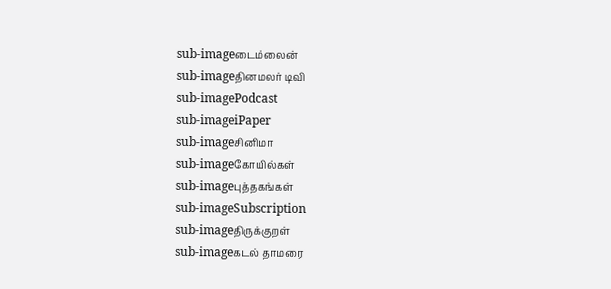sub-imageடைம்லைன்
sub-imageதினமலர் டிவி
sub-imagePodcast
sub-imageiPaper
sub-imageசினிமா
sub-imageகோயில்கள்
sub-imageபுத்தகங்கள்
sub-imageSubscription
sub-imageதிருக்குறள்
sub-imageகடல் தாமரை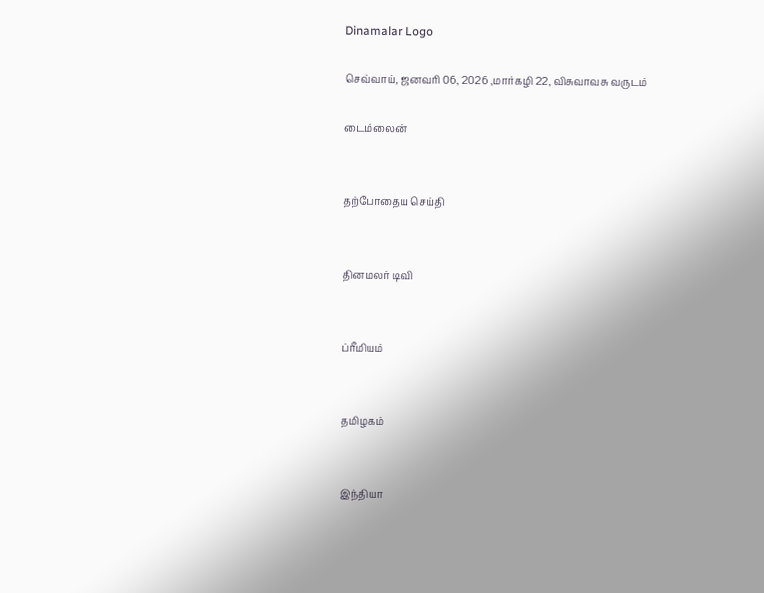Dinamalar Logo

செவ்வாய், ஜனவரி 06, 2026 ,மார்கழி 22, விசுவாவசு வருடம்

டைம்லைன்


தற்போதைய செய்தி


தினமலர் டிவி


ப்ரீமியம்


தமிழகம்


இந்தியா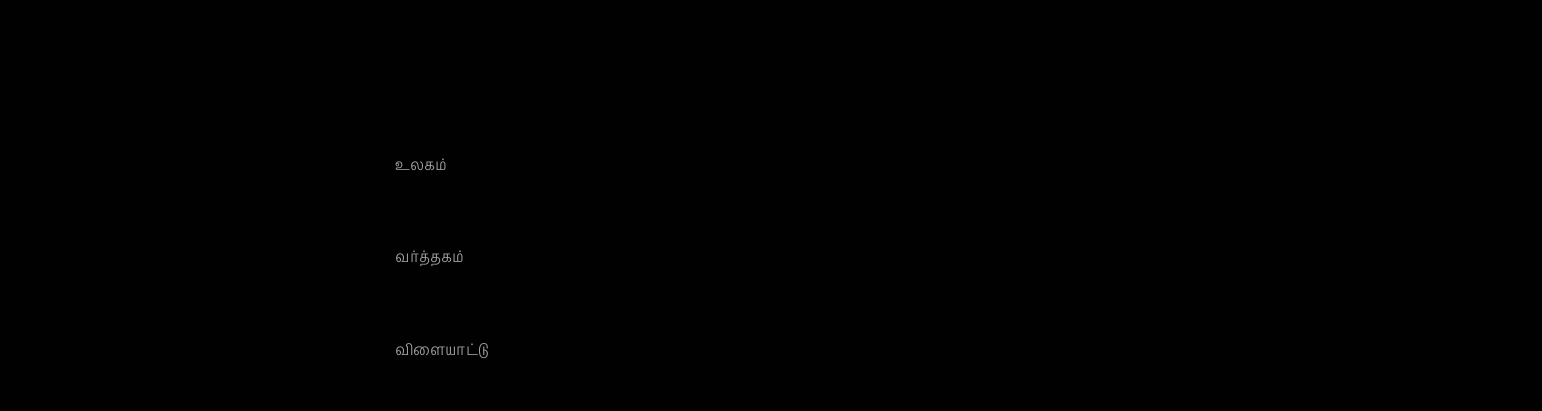உலகம்


வர்த்தகம்


விளையாட்டு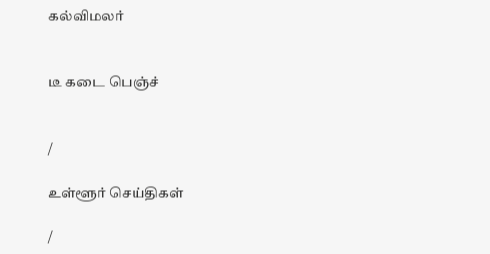கல்விமலர்


டீ கடை பெஞ்ச்


/

உள்ளூர் செய்திகள்

/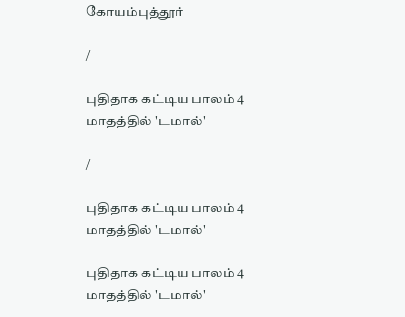கோயம்புத்தூர்

/

புதிதாக கட்டிய பாலம் 4 மாதத்தில் 'டமால்'

/

புதிதாக கட்டிய பாலம் 4 மாதத்தில் 'டமால்'

புதிதாக கட்டிய பாலம் 4 மாதத்தில் 'டமால்'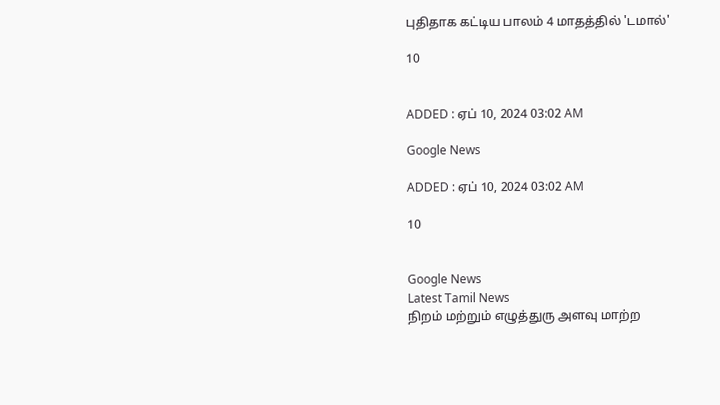புதிதாக கட்டிய பாலம் 4 மாதத்தில் 'டமால்'

10


ADDED : ஏப் 10, 2024 03:02 AM

Google News

ADDED : ஏப் 10, 2024 03:02 AM

10


Google News
Latest Tamil News
நிறம் மற்றும் எழுத்துரு அளவு மாற்ற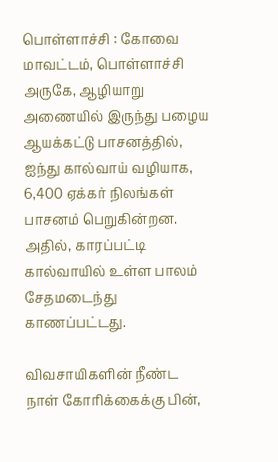பொள்ளாச்சி : கோவை மாவட்டம், பொள்ளாச்சி அருகே, ஆழியாறு அணையில் இருந்து பழைய ஆயக்கட்டு பாசனத்தில், ஐந்து கால்வாய் வழியாக, 6,400 ஏக்கர் நிலங்கள் பாசனம் பெறுகின்றன. அதில், காரப்பட்டி கால்வாயில் உள்ள பாலம் சேதமடைந்து காணப்பட்டது.

விவசாயிகளின் நீண்ட நாள் கோரிக்கைக்கு பின்,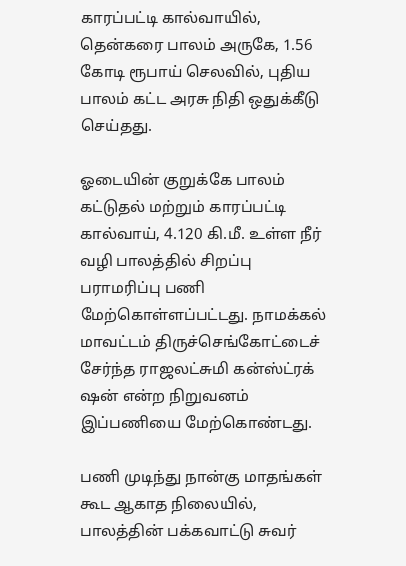காரப்பட்டி கால்வாயில், தென்கரை பாலம் அருகே, 1.56 கோடி ரூபாய் செலவில், புதிய பாலம் கட்ட அரசு நிதி ஒதுக்கீடு செய்தது.

ஓடையின் குறுக்கே பாலம் கட்டுதல் மற்றும் காரப்பட்டி கால்வாய், 4.120 கி.மீ. உள்ள நீர் வழி பாலத்தில் சிறப்பு பராமரிப்பு பணி மேற்கொள்ளப்பட்டது. நாமக்கல் மாவட்டம் திருச்செங்கோட்டைச் சேர்ந்த ராஜலட்சுமி கன்ஸ்ட்ரக் ஷன் என்ற நிறுவனம் இப்பணியை மேற்கொண்டது.

பணி முடிந்து நான்கு மாதங்கள் கூட ஆகாத நிலையில், பாலத்தின் பக்கவாட்டு சுவர்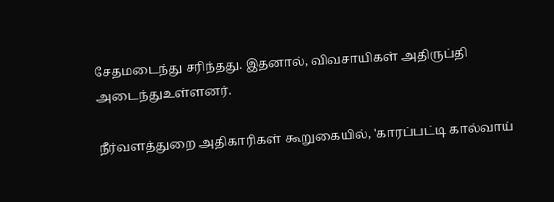சேதமடைந்து சரிந்தது. இதனால், விவசாயிகள் அதிருப்தி அடைந்துஉள்ளனர்.

நீர்வளத்துறை அதிகாரிகள் கூறுகையில், 'காரப்பட்டி கால்வாய்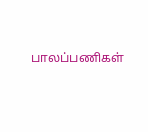பாலப்பணிகள்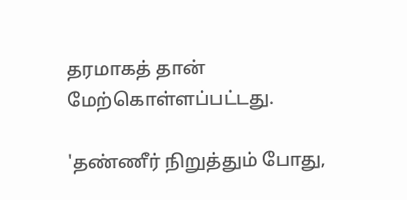தரமாகத் தான் மேற்கொள்ளப்பட்டது.

'தண்ணீர் நிறுத்தும் போது,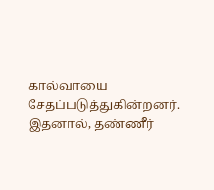கால்வாயை சேதப்படுத்துகின்றனர். இதனால், தண்ணீர்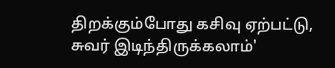திறக்கும்போது கசிவு ஏற்பட்டு, சுவர் இடிந்திருக்கலாம்'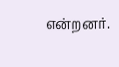என்றனர்.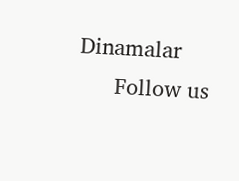Dinamalar
      Follow us